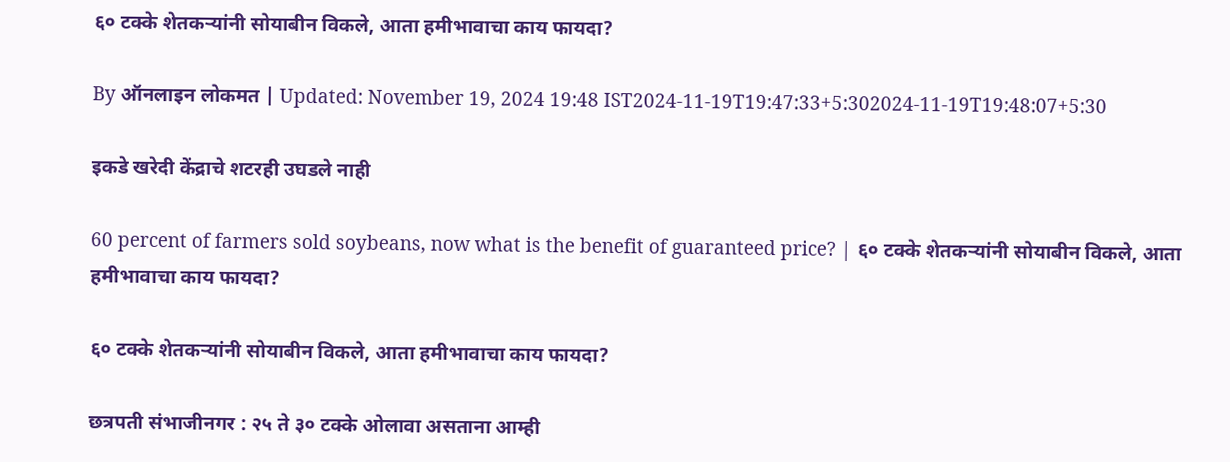६० टक्के शेतकऱ्यांनी सोयाबीन विकले, आता हमीभावाचा काय फायदा?

By ऑनलाइन लोकमत | Updated: November 19, 2024 19:48 IST2024-11-19T19:47:33+5:302024-11-19T19:48:07+5:30

इकडे खरेदी केंद्राचे शटरही उघडले नाही

60 percent of farmers sold soybeans, now what is the benefit of guaranteed price? | ६० टक्के शेतकऱ्यांनी सोयाबीन विकले, आता हमीभावाचा काय फायदा?

६० टक्के शेतकऱ्यांनी सोयाबीन विकले, आता हमीभावाचा काय फायदा?

छत्रपती संभाजीनगर : २५ ते ३० टक्के ओलावा असताना आम्ही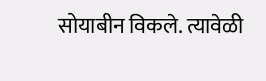सोयाबीन विकले. त्यावेळी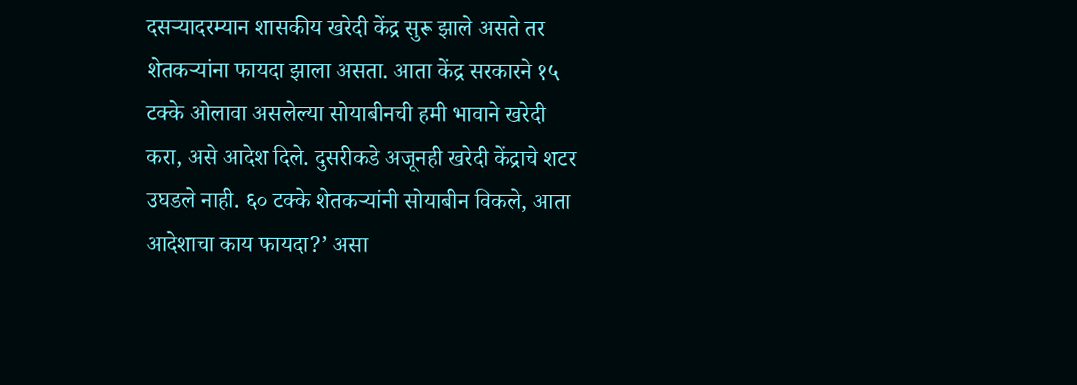दसऱ्यादरम्यान शासकीय खरेदी केंद्र सुरू झाले असते तर शेतकऱ्यांना फायदा झाला असता. आता केंद्र सरकारने १५ टक्के ओलावा असलेल्या सोयाबीनची हमी भावाने खरेदी करा, असे आदेश दिले. दुसरीकडे अजूनही खरेदी केंद्राचे शटर उघडले नाही. ६० टक्के शेतकऱ्यांनी सोयाबीन विकले, आता आदेशाचा काय फायदा?’ असा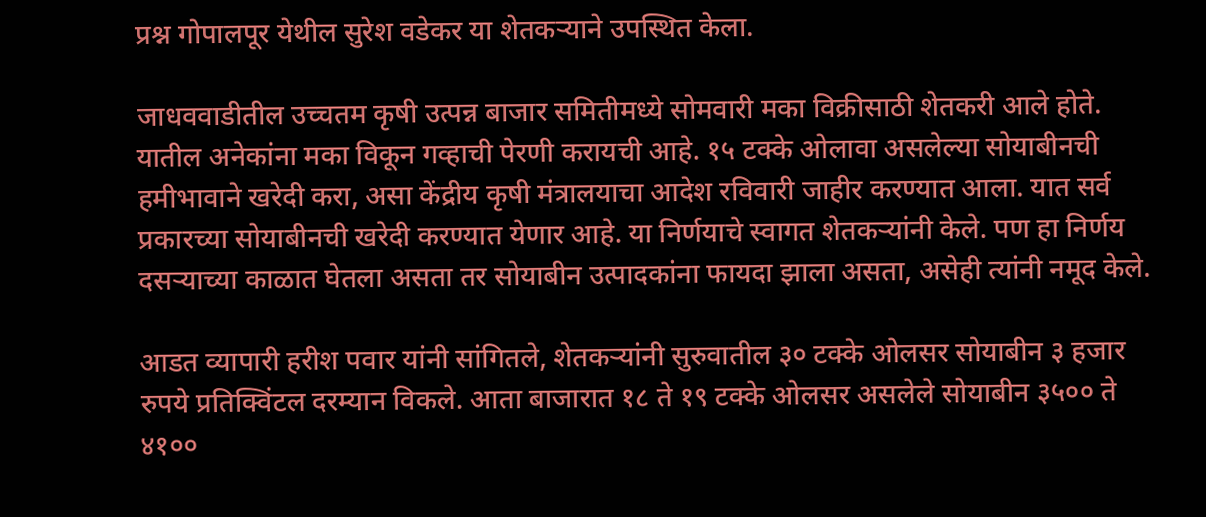प्रश्न गोपालपूर येथील सुरेश वडेकर या शेतकऱ्याने उपस्थित केला.

जाधववाडीतील उच्चतम कृषी उत्पन्न बाजार समितीमध्ये सोमवारी मका विक्रीसाठी शेतकरी आले होते. यातील अनेकांना मका विकून गव्हाची पेरणी करायची आहे. १५ टक्के ओलावा असलेल्या सोयाबीनची हमीभावाने खरेदी करा, असा केंद्रीय कृषी मंत्रालयाचा आदेश रविवारी जाहीर करण्यात आला. यात सर्व प्रकारच्या सोयाबीनची खरेदी करण्यात येणार आहे. या निर्णयाचे स्वागत शेतकऱ्यांनी केले. पण हा निर्णय दसऱ्याच्या काळात घेतला असता तर सोयाबीन उत्पादकांना फायदा झाला असता, असेही त्यांनी नमूद केले.

आडत व्यापारी हरीश पवार यांनी सांगितले, शेतकऱ्यांनी सुरुवातील ३० टक्के ओलसर सोयाबीन ३ हजार रुपये प्रतिक्विंटल दरम्यान विकले. आता बाजारात १८ ते १९ टक्के ओलसर असलेले सोयाबीन ३५०० ते ४१००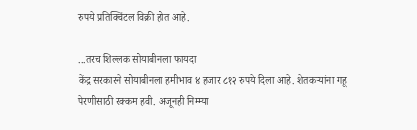रुपये प्रतिक्विंटल विक्री होत आहे.

...तरच शिल्लक सोयाबीनला फायदा
केंद्र सरकारने सोयाबीनला हमीभाव ४ हजार ८१२ रुपये दिला आहे. शेतकऱ्यांना गहू पेरणीसाठी रक्कम हवी. अजूनही निम्म्या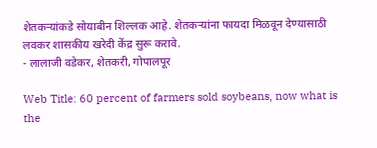शेतकऱ्यांकडे सोयाबीन शिल्लक आहे. शेतकऱ्यांना फायदा मिळवून देण्यासाठी लवकर शासकीय खरेदी केंद्र सुरू करावे.
- लालाजी वडेकर, शेतकरी, गोपालपूर

Web Title: 60 percent of farmers sold soybeans, now what is the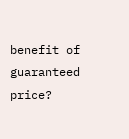benefit of guaranteed price?